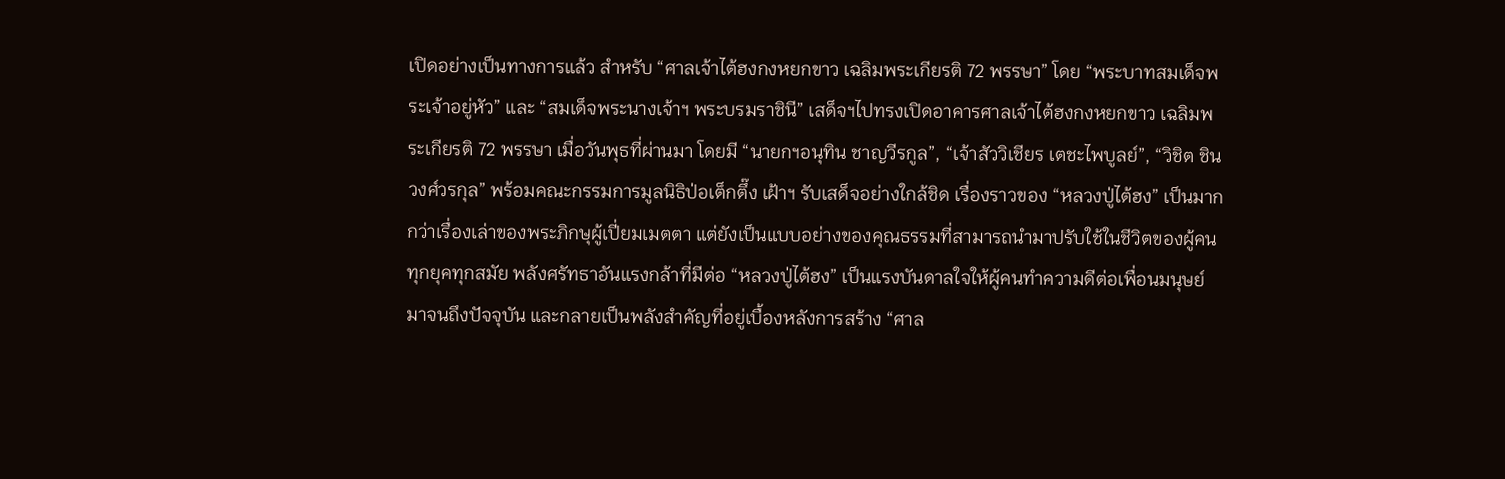เปิดอย่างเป็นทางการแล้ว สำหรับ “ศาลเจ้าไต้ฮงกงหยกขาว เฉลิมพระเกียรติ 72 พรรษา” โดย “พระบาทสมเด็จพระเจ้าอยู่หัว” และ “สมเด็จพระนางเจ้าฯ พระบรมราชินี” เสด็จฯไปทรงเปิดอาคารศาลเจ้าไต้ฮงกงหยกขาว เฉลิมพระเกียรติ 72 พรรษา เมื่อวันพุธที่ผ่านมา โดยมี “นายกฯอนุทิน ชาญวีรกูล”, “เจ้าสัววิเชียร เตชะไพบูลย์”, “วิชิต ชินวงศ์วรกุล” พร้อมคณะกรรมการมูลนิธิป่อเต็กตึ๊ง เฝ้าฯ รับเสด็จอย่างใกล้ชิด เรื่องราวของ “หลวงปู่ไต้ฮง” เป็นมากกว่าเรื่องเล่าของพระภิกษุผู้เปี่ยมเมตตา แต่ยังเป็นแบบอย่างของคุณธรรมที่สามารถนำมาปรับใช้ในชีวิตของผู้คนทุกยุคทุกสมัย พลังศรัทธาอันแรงกล้าที่มีต่อ “หลวงปู่ไต้ฮง” เป็นแรงบันดาลใจให้ผู้คนทำความดีต่อเพื่อนมนุษย์มาจนถึงปัจจุบัน และกลายเป็นพลังสำคัญที่อยู่เบื้องหลังการสร้าง “ศาล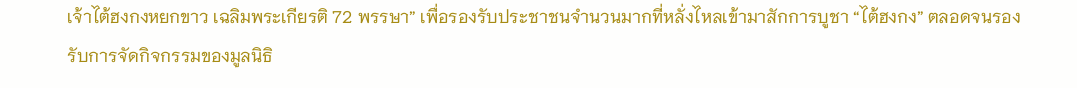เจ้าไต้ฮงกงหยกขาว เฉลิมพระเกียรติ 72 พรรษา” เพื่อรองรับประชาชนจำนวนมากที่หลั่งไหลเข้ามาสักการบูชา “ไต้ฮงกง” ตลอดจนรองรับการจัดกิจกรรมของมูลนิธิ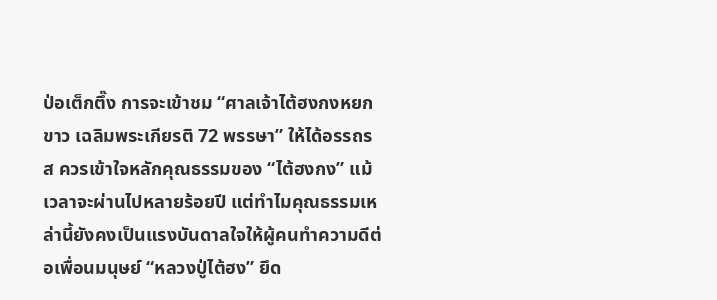ป่อเต็กตึ๊ง การจะเข้าชม “ศาลเจ้าไต้ฮงกงหยกขาว เฉลิมพระเกียรติ 72 พรรษา” ให้ได้อรรถรส ควรเข้าใจหลักคุณธรรมของ “ไต้ฮงกง” แม้เวลาจะผ่านไปหลายร้อยปี แต่ทำไมคุณธรรมเหล่านี้ยังคงเป็นแรงบันดาลใจให้ผู้คนทำความดีต่อเพื่อนมนุษย์ “หลวงปู่ไต้ฮง” ยึด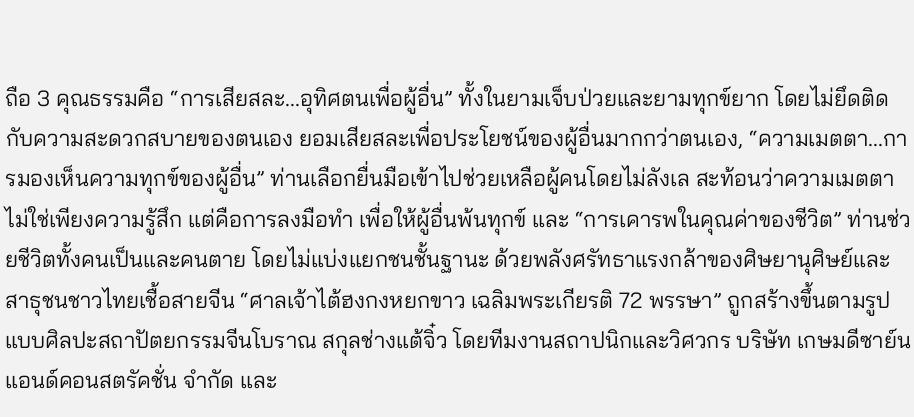ถือ 3 คุณธรรมคือ “การเสียสละ...อุทิศตนเพื่อผู้อื่น” ทั้งในยามเจ็บป่วยและยามทุกข์ยาก โดยไม่ยึดติดกับความสะดวกสบายของตนเอง ยอมเสียสละเพื่อประโยชน์ของผู้อื่นมากกว่าตนเอง, “ความเมตตา...การมองเห็นความทุกข์ของผู้อื่น” ท่านเลือกยื่นมือเข้าไปช่วยเหลือผู้คนโดยไม่ลังเล สะท้อนว่าความเมตตาไม่ใช่เพียงความรู้สึก แต่คือการลงมือทำ เพื่อให้ผู้อื่นพ้นทุกข์ และ “การเคารพในคุณค่าของชีวิต” ท่านช่วยชีวิตทั้งคนเป็นและคนตาย โดยไม่แบ่งแยกชนชั้นฐานะ ด้วยพลังศรัทธาแรงกล้าของศิษยานุศิษย์และสาธุชนชาวไทยเชื้อสายจีน “ศาลเจ้าไต้ฮงกงหยกขาว เฉลิมพระเกียรติ 72 พรรษา” ถูกสร้างขึ้นตามรูปแบบศิลปะสถาปัตยกรรมจีนโบราณ สกุลช่างแต้จิ๋ว โดยทีมงานสถาปนิกและวิศวกร บริษัท เกษมดีซาย์นแอนด์คอนสตรัคชั่น จำกัด และ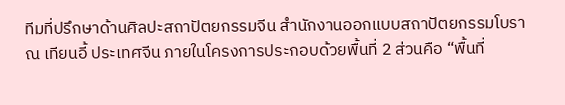ทีมที่ปรึกษาด้านศิลปะสถาปัตยกรรมจีน สำนักงานออกแบบสถาปัตยกรรมโบราณ เทียนอี้ ประเทศจีน ภายในโครงการประกอบด้วยพื้นที่ 2 ส่วนคือ “พื้นที่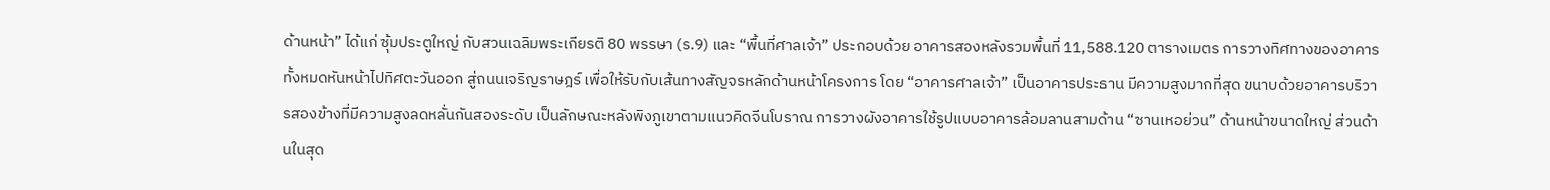ด้านหน้า” ได้แก่ ซุ้มประตูใหญ่ กับสวนเฉลิมพระเกียรติ 80 พรรษา (ร.9) และ “พื้นที่ศาลเจ้า” ประกอบด้วย อาคารสองหลังรวมพื้นที่ 11,588.120 ตารางเมตร การวางทิศทางของอาคารทั้งหมดหันหน้าไปทิศตะวันออก สู่ถนนเจริญราษฎร์ เพื่อให้รับกับเส้นทางสัญจรหลักด้านหน้าโครงการ โดย “อาคารศาลเจ้า” เป็นอาคารประธาน มีความสูงมากที่สุด ขนาบด้วยอาคารบริวารสองข้างที่มีความสูงลดหลั่นกันสองระดับ เป็นลักษณะหลังพิงภูเขาตามแนวคิดจีนโบราณ การวางผังอาคารใช้รูปแบบอาคารล้อมลานสามด้าน “ซานเหอย่วน” ด้านหน้าขนาดใหญ่ ส่วนด้านในสุด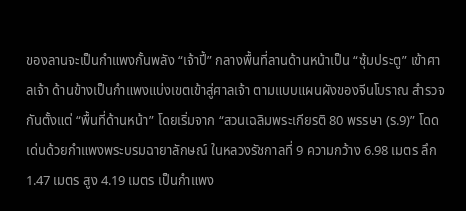ของลานจะเป็นกำแพงกั้นพลัง “เจ้าปี้” กลางพื้นที่ลานด้านหน้าเป็น “ซุ้มประตู” เข้าศาลเจ้า ด้านข้างเป็นกำแพงแบ่งเขตเข้าสู่ศาลเจ้า ตามแบบแผนผังของจีนโบราณ สำรวจกันตั้งแต่ “พื้นที่ด้านหน้า” โดยเริ่มจาก “สวนเฉลิมพระเกียรติ 80 พรรษา (ร.9)” โดดเด่นด้วยกำแพงพระบรมฉายาลักษณ์ ในหลวงรัชกาลที่ 9 ความกว้าง 6.98 เมตร ลึก 1.47 เมตร สูง 4.19 เมตร เป็นกำแพง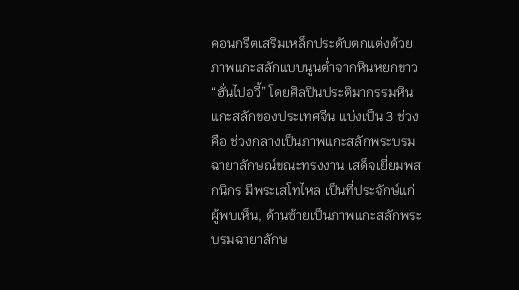คอนกรีตเสริมเหล็กประดับตกแต่งด้วยภาพแกะสลักแบบนูนต่ำจากหินหยกขาว “ฮั่นไปอวี้” โดยศิลปินประติมากรรมหินแกะสลักของประเทศจีน แบ่งเป็น 3 ช่วงคือ ช่วงกลางเป็นภาพแกะสลักพระบรม ฉายาลักษณ์ขณะทรงงาน เสด็จเยี่ยมพสกนิกร มีพระเสโทไหล เป็นที่ประจักษ์แก่ผู้พบเห็น, ด้านซ้ายเป็นภาพแกะสลักพระบรมฉายาลักษ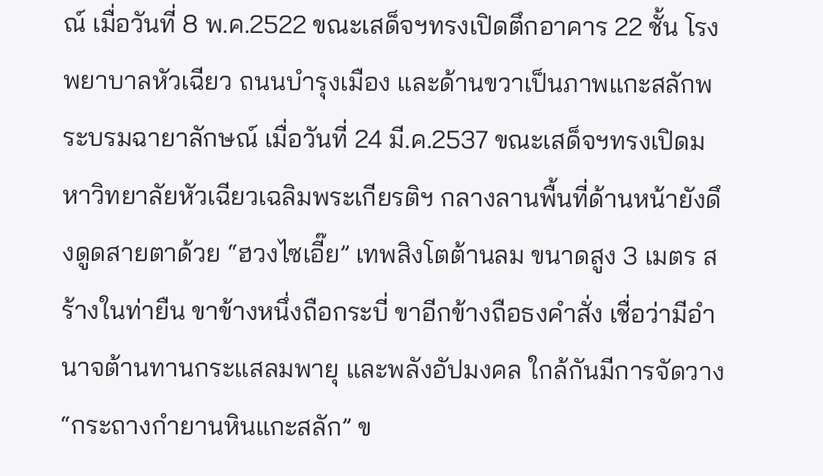ณ์ เมื่อวันที่ 8 พ.ค.2522 ขณะเสด็จฯทรงเปิดตึกอาคาร 22 ชั้น โรงพยาบาลหัวเฉียว ถนนบำรุงเมือง และด้านขวาเป็นภาพแกะสลักพระบรมฉายาลักษณ์ เมื่อวันที่ 24 มี.ค.2537 ขณะเสด็จฯทรงเปิดมหาวิทยาลัยหัวเฉียวเฉลิมพระเกียรติฯ กลางลานพื้นที่ด้านหน้ายังดึงดูดสายตาด้วย “ฮวงไซเอี๊ย” เทพสิงโตต้านลม ขนาดสูง 3 เมตร สร้างในท่ายืน ขาข้างหนึ่งถือกระบี่ ขาอีกข้างถือธงคำสั่ง เชื่อว่ามีอำนาจต้านทานกระแสลมพายุ และพลังอัปมงคล ใกล้กันมีการจัดวาง “กระถางกำยานหินแกะสลัก” ข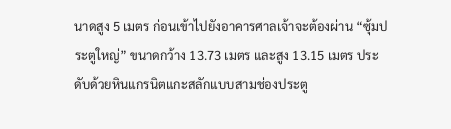นาดสูง 5 เมตร ก่อนเข้าไปยังอาคารศาลเจ้าจะต้องผ่าน “ซุ้มประตูใหญ่” ขนาดกว้าง 13.73 เมตร และสูง 13.15 เมตร ประดับด้วยหินแกรนิตแกะสลักแบบสามช่องประตู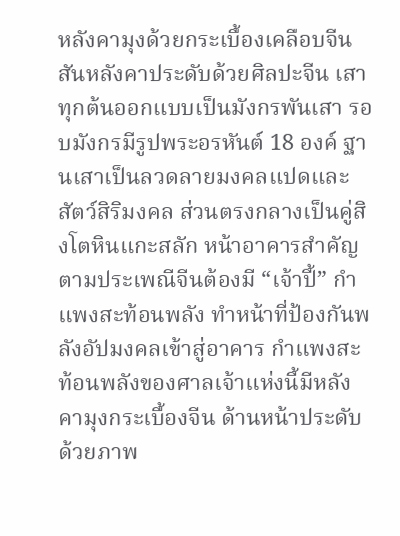หลังคามุงด้วยกระเบื้องเคลือบจีน สันหลังคาประดับด้วยศิลปะจีน เสาทุกต้นออกแบบเป็นมังกรพันเสา รอบมังกรมีรูปพระอรหันต์ 18 องค์ ฐานเสาเป็นลวดลายมงคลแปดและสัตว์สิริมงคล ส่วนตรงกลางเป็นคู่สิงโตหินแกะสลัก หน้าอาคารสำคัญตามประเพณีจีนต้องมี “เจ้าปี้” กำแพงสะท้อนพลัง ทำหน้าที่ป้องกันพลังอัปมงคลเข้าสู่อาคาร กำแพงสะท้อนพลังของศาลเจ้าแห่งนี้มีหลังคามุงกระเบื้องจีน ด้านหน้าประดับด้วยภาพ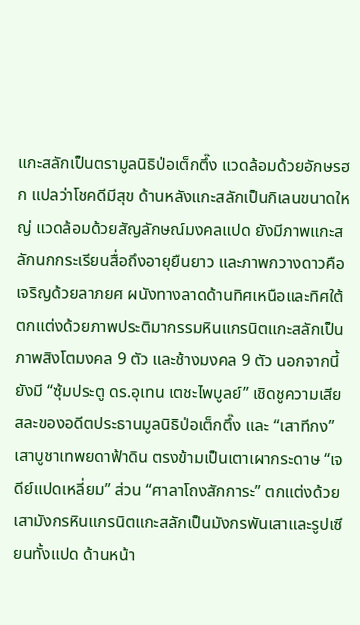แกะสลักเป็นตรามูลนิธิป่อเต็กตึ๊ง แวดล้อมด้วยอักษรฮก แปลว่าโชคดีมีสุข ด้านหลังแกะสลักเป็นกิเลนขนาดใหญ่ แวดล้อมด้วยสัญลักษณ์มงคลแปด ยังมีภาพแกะสลักนกกระเรียนสื่อถึงอายุยืนยาว และภาพกวางดาวคือเจริญด้วยลาภยศ ผนังทางลาดด้านทิศเหนือและทิศใต้ตกแต่งด้วยภาพประติมากรรมหินแกรนิตแกะสลักเป็นภาพสิงโตมงคล 9 ตัว และช้างมงคล 9 ตัว นอกจากนี้ยังมี “ซุ้มประตู ดร.อุเทน เตชะไพบูลย์” เชิดชูความเสียสละของอดีตประธานมูลนิธิป่อเต็กตึ๊ง และ “เสาทีกง” เสาบูชาเทพยดาฟ้าดิน ตรงข้ามเป็นเตาเผากระดาษ “เจดีย์แปดเหลี่ยม” ส่วน “ศาลาโถงสักการะ” ตกแต่งด้วยเสามังกรหินแกรนิตแกะสลักเป็นมังกรพันเสาและรูปเซียนทั้งแปด ด้านหน้า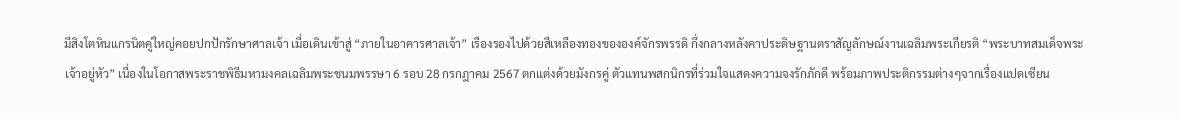มีสิงโตหินแกรนิตคู่ใหญ่คอยปกปักรักษาศาลเจ้า เมื่อเดินเข้าสู่ “ภายในอาคารศาลเจ้า” เรืองรองไปด้วยสีเหลืองทองขององค์จักรพรรดิ กึ่งกลางหลังคาประดิษฐานตราสัญลักษณ์งานเฉลิมพระเกียรติ “พระบาทสมเด็จพระเจ้าอยู่หัว” เนื่องในโอกาสพระราชพิธีมหามงคลเฉลิมพระชนมพรรษา 6 รอบ 28 กรกฎาคม 2567 ตกแต่งด้วยมังกรคู่ ตัวแทนพสกนิกรที่ร่วมใจแสดงความจงรักภักดี พร้อมภาพประติกรรมต่างๆจากเรื่องแปดเซียน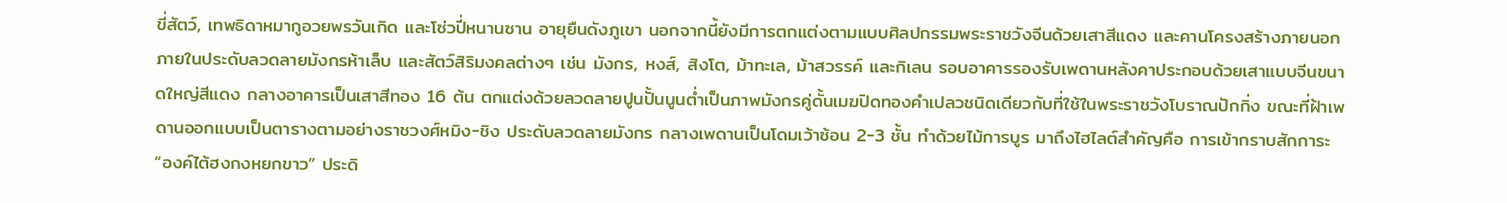ขี่สัตว์, เทพธิดาหมากูอวยพรวันเกิด และโซ่วปี่หนานซาน อายุยืนดังภูเขา นอกจากนี้ยังมีการตกแต่งตามแบบศิลปกรรมพระราชวังจีนด้วยเสาสีแดง และคานโครงสร้างภายนอกภายในประดับลวดลายมังกรห้าเล็บ และสัตว์สิริมงคลต่างๆ เช่น มังกร, หงส์, สิงโต, ม้าทะเล, ม้าสวรรค์ และกิเลน รอบอาคารรองรับเพดานหลังคาประกอบด้วยเสาแบบจีนขนาดใหญ่สีแดง กลางอาคารเป็นเสาสีทอง 16 ต้น ตกแต่งด้วยลวดลายปูนปั้นนูนต่ำเป็นภาพมังกรคู่ดั้นเมฆปิดทองคำเปลวชนิดเดียวกับที่ใช้ในพระราชวังโบราณปักกิ่ง ขณะที่ฝ้าเพดานออกแบบเป็นตารางตามอย่างราชวงศ์หมิง-ชิง ประดับลวดลายมังกร กลางเพดานเป็นโดมเว้าซ้อน 2-3 ชั้น ทำด้วยไม้การบูร มาถึงไฮไลต์สำคัญคือ การเข้ากราบสักการะ “องค์ไต้ฮงกงหยกขาว” ประดิ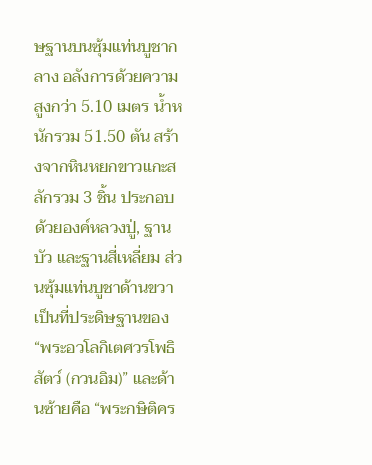ษฐานบนซุ้มแท่นบูชากลาง อลังการด้วยความสูงกว่า 5.10 เมตร น้ำหนักรวม 51.50 ตัน สร้างจากหินหยกขาวแกะสลักรวม 3 ชิ้น ประกอบด้วยองค์หลวงปู่, ฐานบัว และฐานสี่เหลี่ยม ส่วนซุ้มแท่นบูชาด้านขวาเป็นที่ประดิษฐานของ “พระอวโลกิเตศวรโพธิสัตว์ (กวนอิม)” และด้านซ้ายคือ “พระกษิติคร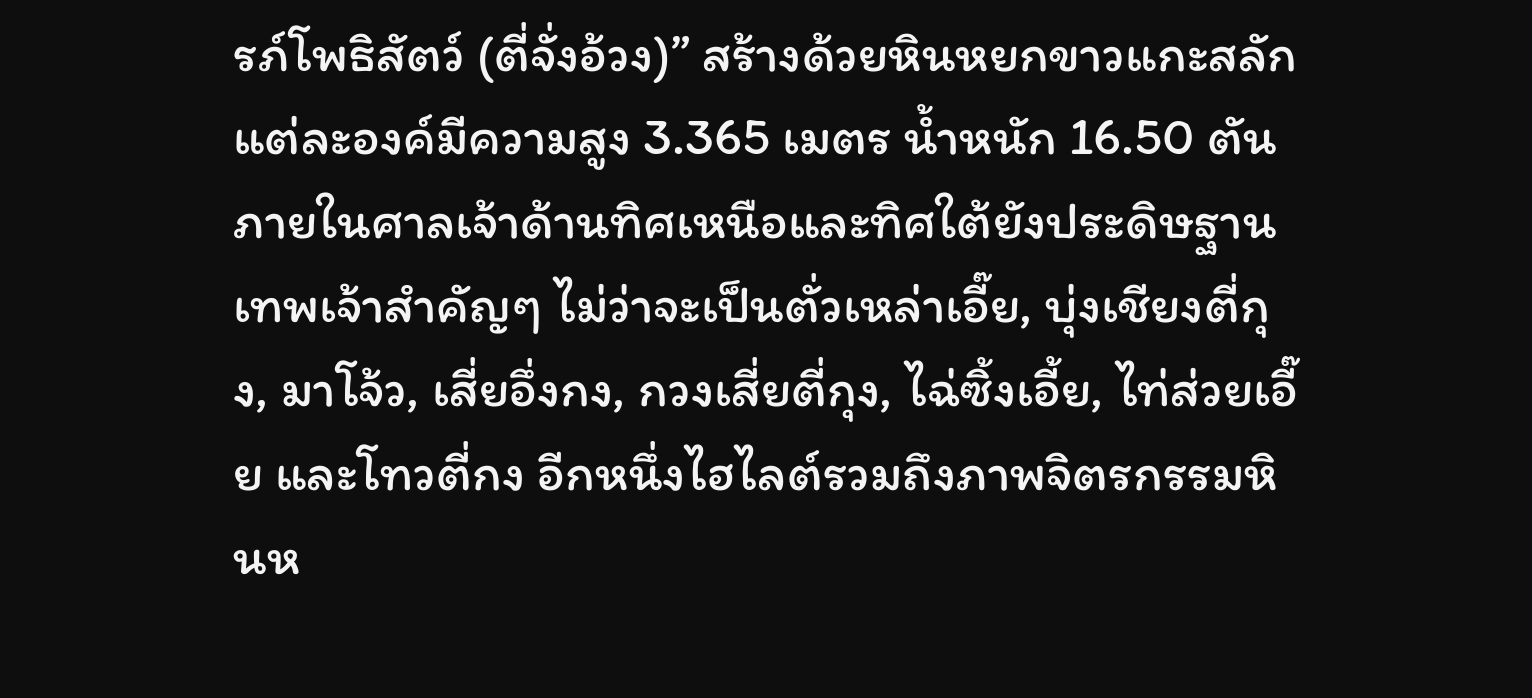รภ์โพธิสัตว์ (ตี่จั่งอ้วง)” สร้างด้วยหินหยกขาวแกะสลัก แต่ละองค์มีความสูง 3.365 เมตร น้ำหนัก 16.50 ตัน ภายในศาลเจ้าด้านทิศเหนือและทิศใต้ยังประดิษฐานเทพเจ้าสำคัญๆ ไม่ว่าจะเป็นตั่วเหล่าเอี๊ย, บุ่งเชียงตี่กุง, มาโจ้ว, เสี่ยอึ่งกง, กวงเสี่ยตี่กุง, ไฉ่ซิ้งเอี้ย, ไท่ส่วยเอี๊ย และโทวตี่กง อีกหนึ่งไฮไลต์รวมถึงภาพจิตรกรรมหินห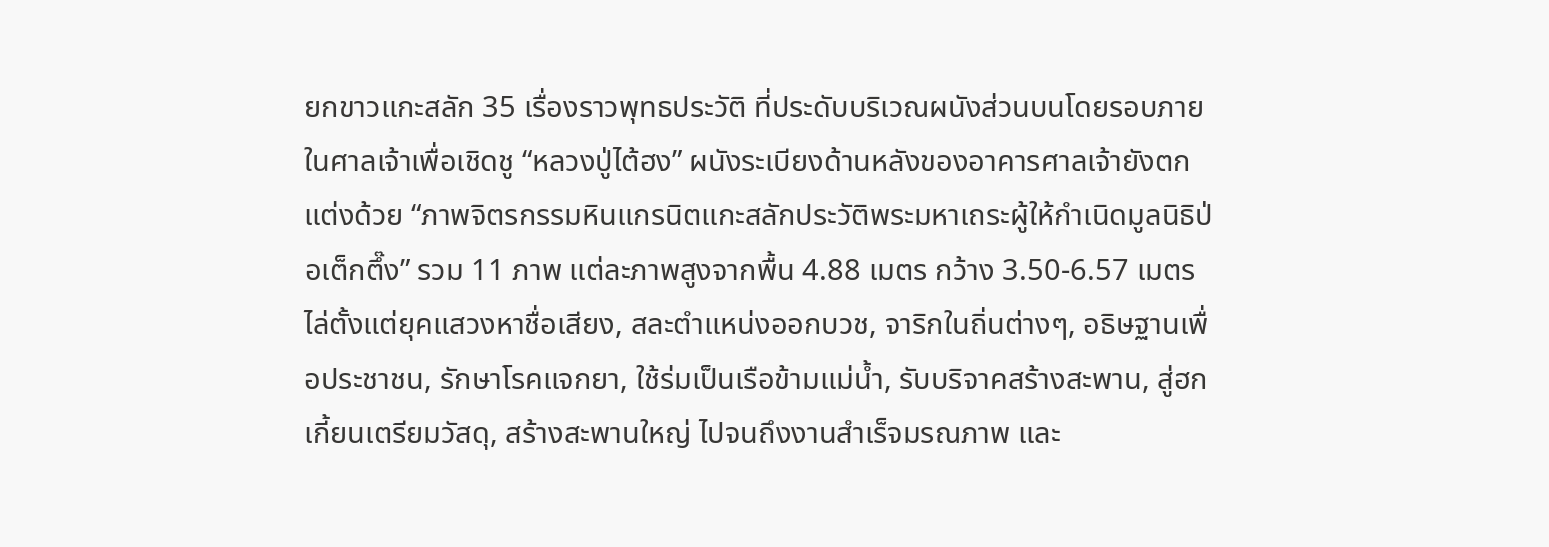ยกขาวแกะสลัก 35 เรื่องราวพุทธประวัติ ที่ประดับบริเวณผนังส่วนบนโดยรอบภายในศาลเจ้าเพื่อเชิดชู “หลวงปู่ไต้ฮง” ผนังระเบียงด้านหลังของอาคารศาลเจ้ายังตกแต่งด้วย “ภาพจิตรกรรมหินแกรนิตแกะสลักประวัติพระมหาเถระผู้ให้กำเนิดมูลนิธิป่อเต็กตึ๊ง” รวม 11 ภาพ แต่ละภาพสูงจากพื้น 4.88 เมตร กว้าง 3.50-6.57 เมตร ไล่ตั้งแต่ยุคแสวงหาชื่อเสียง, สละตำแหน่งออกบวช, จาริกในถิ่นต่างๆ, อธิษฐานเพื่อประชาชน, รักษาโรคแจกยา, ใช้ร่มเป็นเรือข้ามแม่น้ำ, รับบริจาคสร้างสะพาน, สู่ฮกเกี้ยนเตรียมวัสดุ, สร้างสะพานใหญ่ ไปจนถึงงานสำเร็จมรณภาพ และ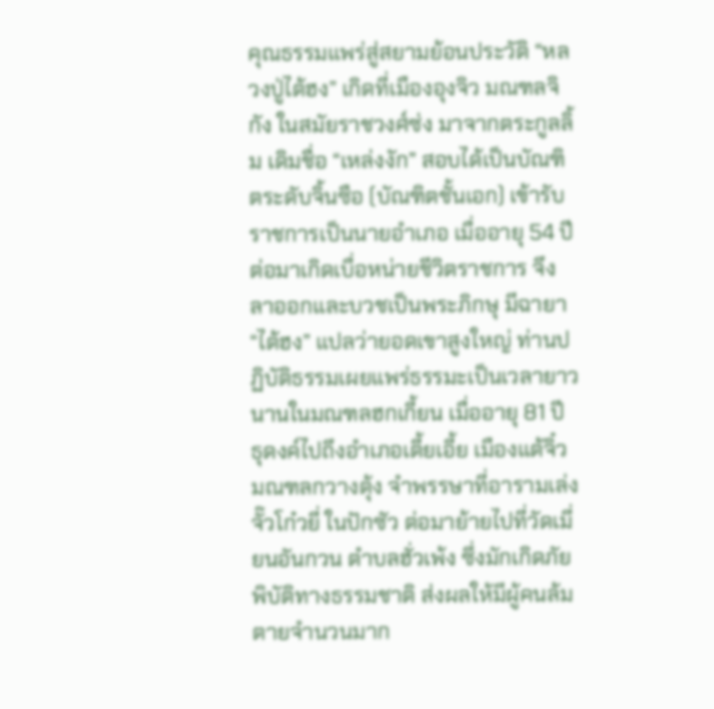คุณธรรมแพร่สู่สยามย้อนประวัติ “หลวงปู่ไต้ฮง” เกิดที่เมืองอุงจิว มณฑลจิกัง ในสมัยราชวงศ์ซ่ง มาจากตระกูลลิ้ม เดิมชื่อ “เหล่งงัก” สอบได้เป็นบัณฑิตระดับจิ้นซือ (บัณฑิตชั้นเอก) เข้ารับราชการเป็นนายอำเภอ เมื่ออายุ 54 ปี ต่อมาเกิดเบื่อหน่ายชีวิตราชการ จึงลาออกและบวชเป็นพระภิกษุ มีฉายา “ไต้ฮง” แปลว่ายอดเขาสูงใหญ่ ท่านปฏิบัติธรรมเผยแพร่ธรรมะเป็นเวลายาวนานในมณฑลฮกเกี้ยน เมื่ออายุ 81 ปี ธุดงค์ไปถึงอำเภอเตี้ยเอี้ย เมืองแต้จิ๋ว มณฑลกวางตุ้ง จำพรรษาที่อารามเล่งจั๊วโก๋วยี่ ในปักซัว ต่อมาย้ายไปที่วัดเมี่ยนอันกวน ตำบลฮั่วเพ้ง ซึ่งมักเกิดภัยพิบัติทางธรรมชาติ ส่งผลให้มีผู้คนล้มตายจำนวนมาก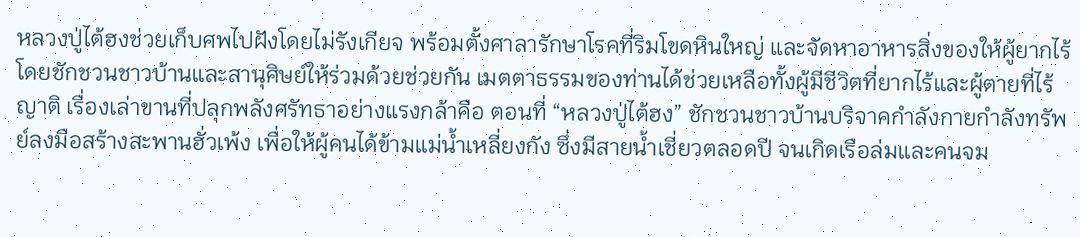หลวงปู่ไต้ฮงช่วยเก็บศพไปฝังโดยไม่รังเกียจ พร้อมตั้งศาลารักษาโรคที่ริมโขดหินใหญ่ และจัดหาอาหารสิ่งของให้ผู้ยากไร้ โดยชักชวนชาวบ้านและสานุศิษย์ให้ร่วมด้วยช่วยกัน เมตตาธรรมของท่านได้ช่วยเหลือทั้งผู้มีชีวิตที่ยากไร้และผู้ตายที่ไร้ญาติ เรื่องเล่าขานที่ปลุกพลังศรัทธาอย่างแรงกล้าคือ ตอนที่ “หลวงปู่ไต้ฮง” ชักชวนชาวบ้านบริจาคกำลังกายกำลังทรัพย์ลงมือสร้างสะพานฮั่วเพ้ง เพื่อให้ผู้คนได้ข้ามแม่น้ำเหลี่ยงกัง ซึ่งมีสายน้ำเชี่ยวตลอดปี จนเกิดเรือล่มและคนจม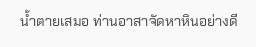น้ำตายเสมอ ท่านอาสาจัดหาหินอย่างดี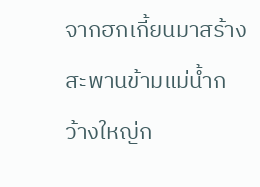จากฮกเกี้ยนมาสร้างสะพานข้ามแม่น้ำกว้างใหญ่ก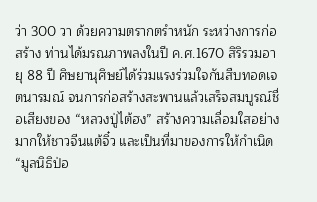ว่า 300 วา ด้วยความตรากตรำหนัก ระหว่างการก่อสร้าง ท่านได้มรณภาพลงในปี ค.ศ.1670 สิริรวมอายุ 88 ปี ศิษยานุศิษย์ได้ร่วมแรงร่วมใจกันสืบทอดเจตนารมณ์ จนการก่อสร้างสะพานแล้วเสร็จสมบูรณ์ชื่อเสียงของ “หลวงปู่ไต้ฮง” สร้างความเลื่อมใสอย่างมากให้ชาวจีนแต้จิ๋ว และเป็นที่มาของการให้กำเนิด “มูลนิธิป่อ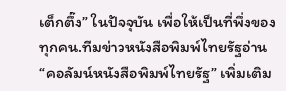เต็กตึ๊ง” ในปัจจุบัน เพื่อให้เป็นที่พึ่งของทุกคน.ทีมข่าวหนังสือพิมพ์ไทยรัฐอ่าน “คอลัมน์หนังสือพิมพ์ไทยรัฐ” เพิ่มเติม